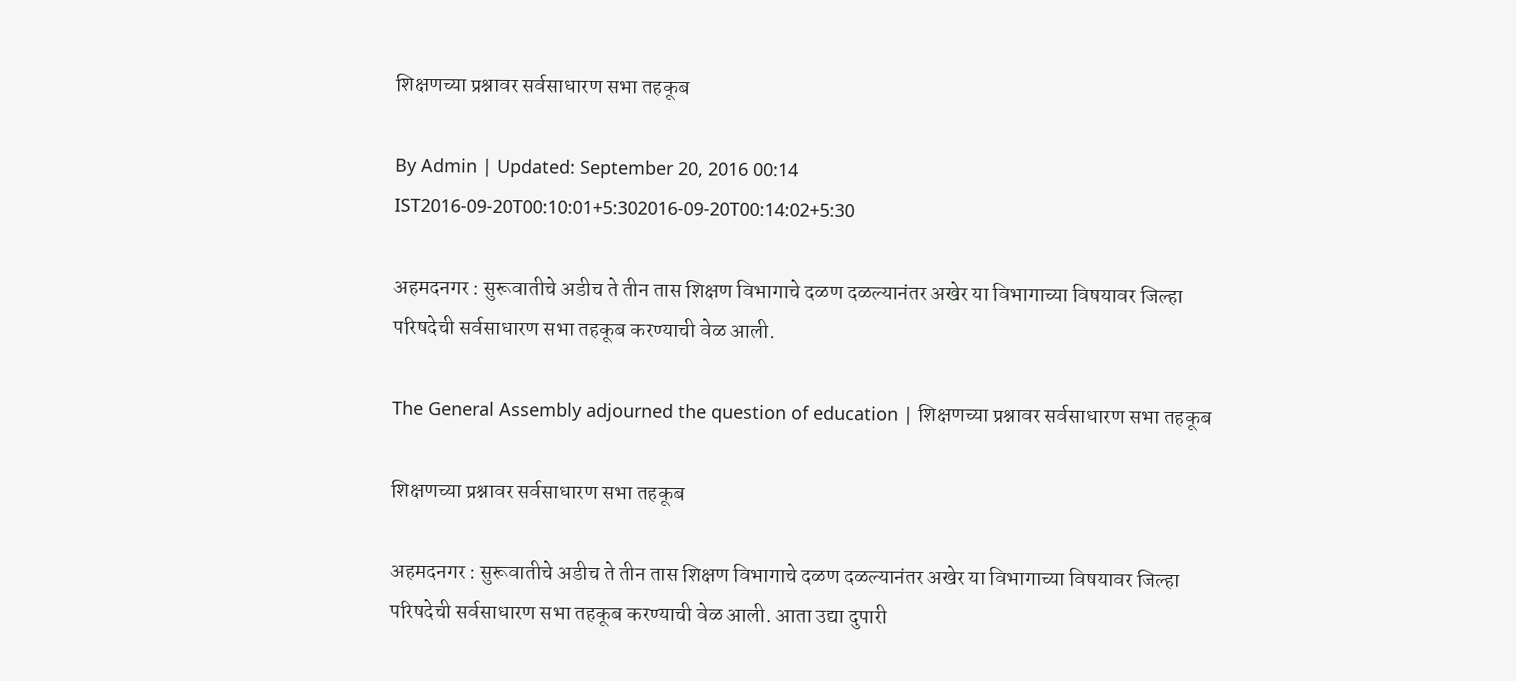शिक्षणच्या प्रश्नावर सर्वसाधारण सभा तहकूब

By Admin | Updated: September 20, 2016 00:14 IST2016-09-20T00:10:01+5:302016-09-20T00:14:02+5:30

अहमदनगर : सुरूवातीचे अडीच ते तीन तास शिक्षण विभागाचे दळण दळल्यानंतर अखेर या विभागाच्या विषयावर जिल्हा परिषदेची सर्वसाधारण सभा तहकूब करण्याची वेळ आली.

The General Assembly adjourned the question of education | शिक्षणच्या प्रश्नावर सर्वसाधारण सभा तहकूब

शिक्षणच्या प्रश्नावर सर्वसाधारण सभा तहकूब

अहमदनगर : सुरूवातीचे अडीच ते तीन तास शिक्षण विभागाचे दळण दळल्यानंतर अखेर या विभागाच्या विषयावर जिल्हा परिषदेची सर्वसाधारण सभा तहकूब करण्याची वेळ आली. आता उद्या दुपारी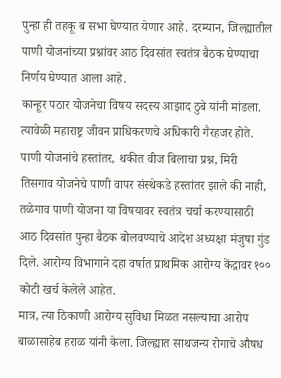पुन्हा ही तहकू ब सभा घेण्यात येणार आहे. दरम्यान, जिल्ह्यातील पाणी योजनांच्या प्रश्नांवर आठ दिवसांत स्वतंत्र बैठक घेण्याचा निर्णय घेण्यात आला आहे.
कान्हूर पठार योजनेचा विषय सदस्य आझाद ठुबे यांनी मांडला. त्यावेळी महाराष्ट्र जीवन प्राधिकरणचे अधिकारी गैरहजर होते. पाणी योजनांचे हस्तांतर, थकीत वीज बिलाचा प्रश्न, मिरी तिसगाव योजनेचे पाणी वापर संस्थेकडे हस्तांतर झाले की नाही, तळेगाव पाणी योजना या विषयावर स्वतंत्र चर्चा करण्यासाठी आठ दिवसांत पुन्हा बैठक बोलवण्याचे आदेश अध्यक्षा मंजुषा गुंड दिले. आरोग्य विभागाने दहा वर्षात प्राथमिक आरोग्य केंद्रावर १०० कोटी खर्च केलेले आहेत.
मात्र, त्या ठिकाणी आरोग्य सुविधा मिळत नसल्याचा आरोप बाळासाहेब हराळ यांनी केला. जिल्ह्यात साथजन्य रोगाचे औषध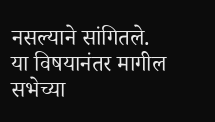नसल्याने सांगितले.
या विषयानंतर मागील सभेच्या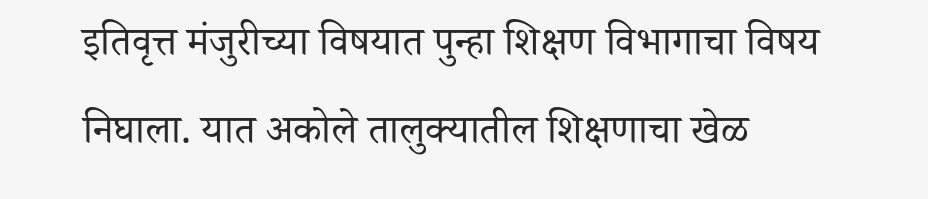इतिवृत्त मंजुरीच्या विषयात पुन्हा शिक्षण विभागाचा विषय निघाला. यात अकोले तालुक्यातील शिक्षणाचा खेळ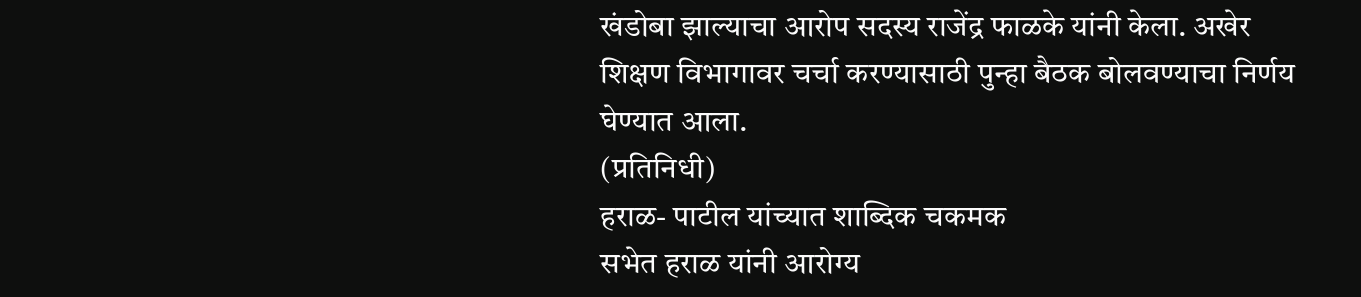खंडोबा झाल्याचा आरोप सदस्य राजेंद्र फाळके यांनी केला. अखेर शिक्षण विभागावर चर्चा करण्यासाठी पुन्हा बैठक बोलवण्याचा निर्णय घेण्यात आला.
(प्रतिनिधी)
हराळ- पाटील यांच्यात शाब्दिक चकमक
सभेत हराळ यांनी आरोग्य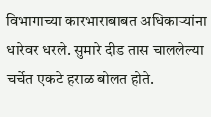विभागाच्या कारभाराबाबत अधिकाऱ्यांना धारेवर धरले. सुमारे दीड तास चाललेल्या चर्चेत एकटे हराळ बोलत होते.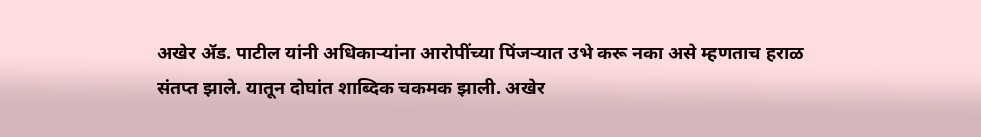अखेर अ‍ॅड. पाटील यांनी अधिकाऱ्यांना आरोपींच्या पिंजऱ्यात उभे करू नका असे म्हणताच हराळ संतप्त झाले. यातून दोघांत शाब्दिक चकमक झाली. अखेर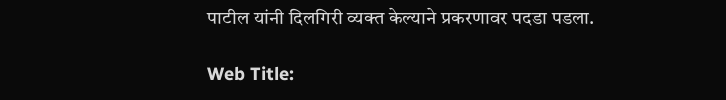पाटील यांनी दिलगिरी व्यक्त केल्याने प्रकरणावर पदडा पडला.

Web Title: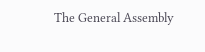The General Assembly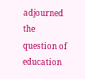adjourned the question of education